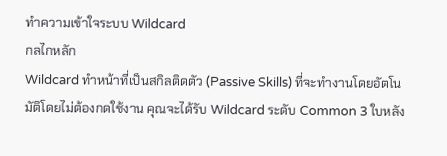ทำความเข้าใจระบบ Wildcard
กลไกหลัก
Wildcard ทำหน้าที่เป็นสกิลติดตัว (Passive Skills) ที่จะทำงานโดยอัตโนมัติโดยไม่ต้องกดใช้งาน คุณจะได้รับ Wildcard ระดับ Common 3 ใบหลัง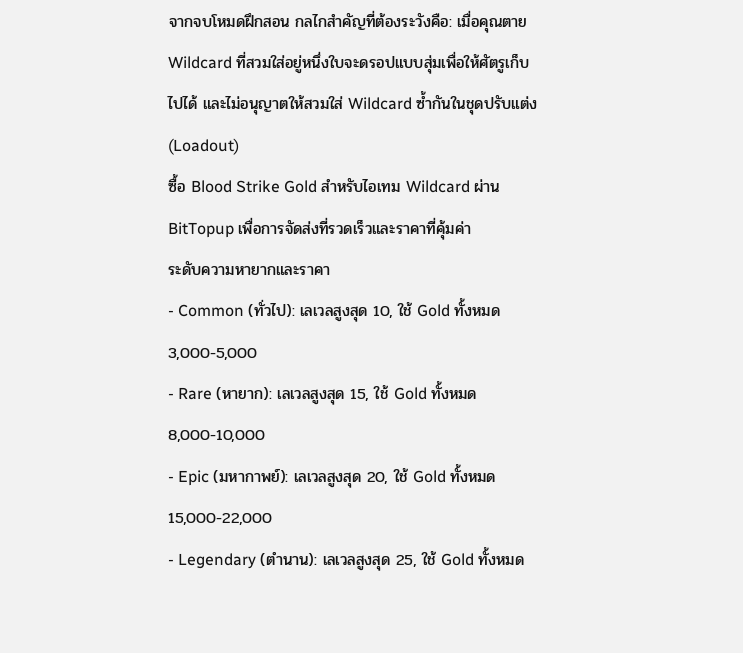จากจบโหมดฝึกสอน กลไกสำคัญที่ต้องระวังคือ: เมื่อคุณตาย Wildcard ที่สวมใส่อยู่หนึ่งใบจะดรอปแบบสุ่มเพื่อให้ศัตรูเก็บไปได้ และไม่อนุญาตให้สวมใส่ Wildcard ซ้ำกันในชุดปรับแต่ง (Loadout)
ซื้อ Blood Strike Gold สำหรับไอเทม Wildcard ผ่าน BitTopup เพื่อการจัดส่งที่รวดเร็วและราคาที่คุ้มค่า
ระดับความหายากและราคา
- Common (ทั่วไป): เลเวลสูงสุด 10, ใช้ Gold ทั้งหมด 3,000-5,000
- Rare (หายาก): เลเวลสูงสุด 15, ใช้ Gold ทั้งหมด 8,000-10,000
- Epic (มหากาพย์): เลเวลสูงสุด 20, ใช้ Gold ทั้งหมด 15,000-22,000
- Legendary (ตำนาน): เลเวลสูงสุด 25, ใช้ Gold ทั้งหมด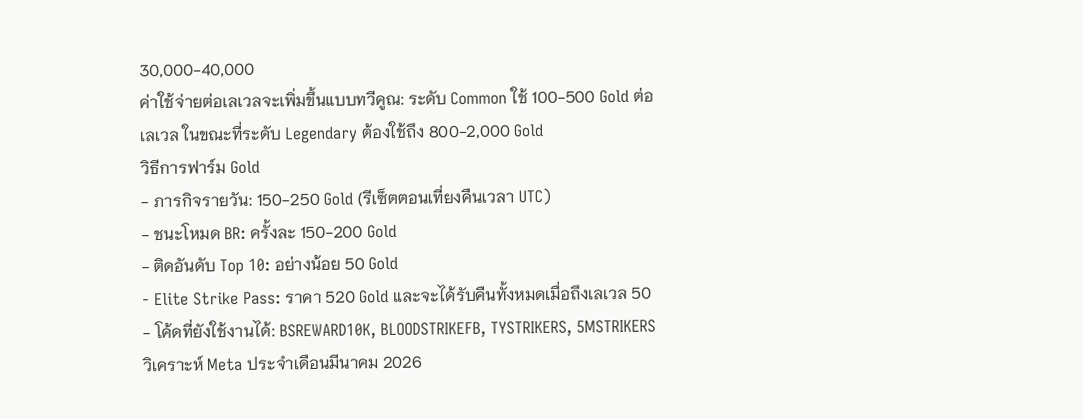30,000-40,000
ค่าใช้จ่ายต่อเลเวลจะเพิ่มขึ้นแบบทวีคูณ: ระดับ Common ใช้ 100-500 Gold ต่อเลเวล ในขณะที่ระดับ Legendary ต้องใช้ถึง 800-2,000 Gold
วิธีการฟาร์ม Gold
- ภารกิจรายวัน: 150-250 Gold (รีเซ็ตตอนเที่ยงคืนเวลา UTC)
- ชนะโหมด BR: ครั้งละ 150-200 Gold
- ติดอันดับ Top 10: อย่างน้อย 50 Gold
- Elite Strike Pass: ราคา 520 Gold และจะได้รับคืนทั้งหมดเมื่อถึงเลเวล 50
- โค้ดที่ยังใช้งานได้: BSREWARD10K, BLOODSTRIKEFB, TYSTRIKERS, 5MSTRIKERS
วิเคราะห์ Meta ประจำเดือนมีนาคม 2026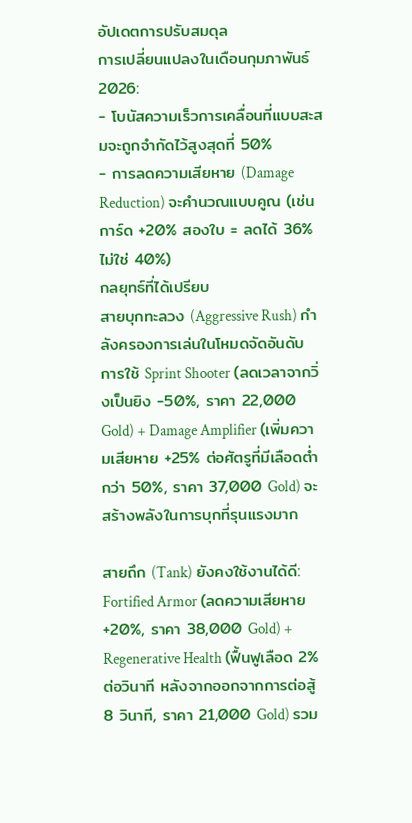อัปเดตการปรับสมดุล
การเปลี่ยนแปลงในเดือนกุมภาพันธ์ 2026:
- โบนัสความเร็วการเคลื่อนที่แบบสะสมจะถูกจำกัดไว้สูงสุดที่ 50%
- การลดความเสียหาย (Damage Reduction) จะคำนวณแบบคูณ (เช่น การ์ด +20% สองใบ = ลดได้ 36% ไม่ใช่ 40%)
กลยุทธ์ที่ได้เปรียบ
สายบุกทะลวง (Aggressive Rush) กำลังครองการเล่นในโหมดจัดอันดับ การใช้ Sprint Shooter (ลดเวลาจากวิ่งเป็นยิง -50%, ราคา 22,000 Gold) + Damage Amplifier (เพิ่มความเสียหาย +25% ต่อศัตรูที่มีเลือดต่ำกว่า 50%, ราคา 37,000 Gold) จะสร้างพลังในการบุกที่รุนแรงมาก

สายถึก (Tank) ยังคงใช้งานได้ดี: Fortified Armor (ลดความเสียหาย +20%, ราคา 38,000 Gold) + Regenerative Health (ฟื้นฟูเลือด 2% ต่อวินาที หลังจากออกจากการต่อสู้ 8 วินาที, ราคา 21,000 Gold) รวม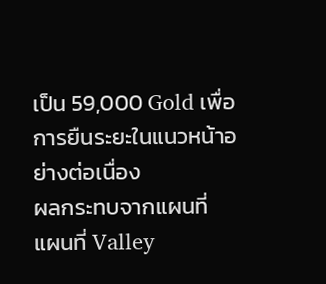เป็น 59,000 Gold เพื่อการยืนระยะในแนวหน้าอย่างต่อเนื่อง
ผลกระทบจากแผนที่
แผนที่ Valley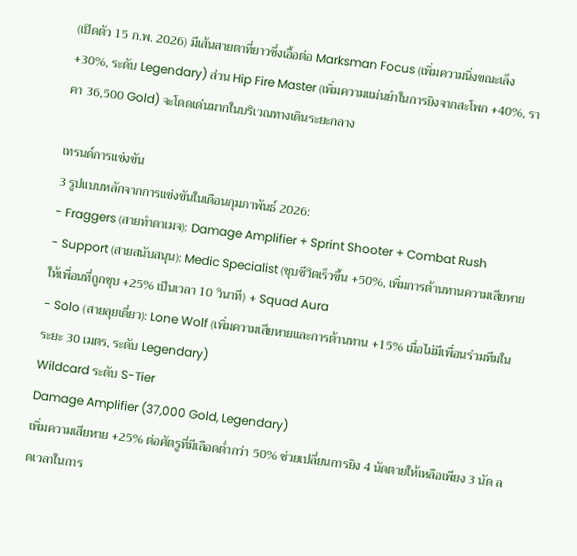(เปิดตัว 15 ก.พ. 2026) มีเส้นสายตาที่ยาวซึ่งเอื้อต่อ Marksman Focus (เพิ่มความนิ่งขณะเล็ง +30%, ระดับ Legendary) ส่วน Hip Fire Master (เพิ่มความแม่นยำในการยิงจากสะโพก +40%, ราคา 36,500 Gold) จะโดดเด่นมากในบริเวณทางเดินระยะกลาง

เทรนด์การแข่งขัน
3 รูปแบบหลักจากการแข่งขันในเดือนกุมภาพันธ์ 2026:
- Fraggers (สายทำดาเมจ): Damage Amplifier + Sprint Shooter + Combat Rush
- Support (สายสนับสนุน): Medic Specialist (ชุบชีวิตเร็วขึ้น +50%, เพิ่มการต้านทานความเสียหายให้เพื่อนที่ถูกชุบ +25% เป็นเวลา 10 วินาที) + Squad Aura
- Solo (สายลุยเดี่ยว): Lone Wolf (เพิ่มความเสียหายและการต้านทาน +15% เมื่อไม่มีเพื่อนร่วมทีมในระยะ 30 เมตร, ระดับ Legendary)
Wildcard ระดับ S-Tier
Damage Amplifier (37,000 Gold, Legendary)
เพิ่มความเสียหาย +25% ต่อศัตรูที่มีเลือดต่ำกว่า 50% ช่วยเปลี่ยนการยิง 4 นัดตายให้เหลือเพียง 3 นัด ลดเวลาในการ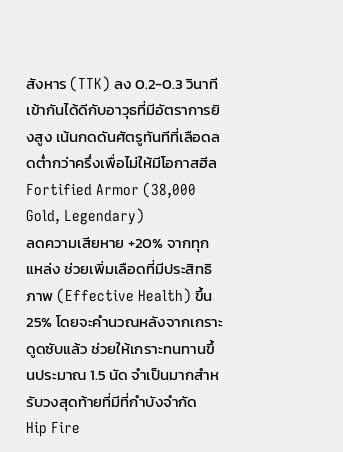สังหาร (TTK) ลง 0.2-0.3 วินาที เข้ากันได้ดีกับอาวุธที่มีอัตราการยิงสูง เน้นกดดันศัตรูทันทีที่เลือดลดต่ำกว่าครึ่งเพื่อไม่ให้มีโอกาสฮีล
Fortified Armor (38,000 Gold, Legendary)
ลดความเสียหาย +20% จากทุกแหล่ง ช่วยเพิ่มเลือดที่มีประสิทธิภาพ (Effective Health) ขึ้น 25% โดยจะคำนวณหลังจากเกราะดูดซับแล้ว ช่วยให้เกราะทนทานขึ้นประมาณ 1.5 นัด จำเป็นมากสำหรับวงสุดท้ายที่มีที่กำบังจำกัด
Hip Fire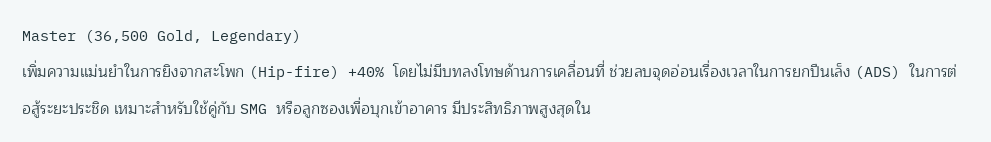Master (36,500 Gold, Legendary)
เพิ่มความแม่นยำในการยิงจากสะโพก (Hip-fire) +40% โดยไม่มีบทลงโทษด้านการเคลื่อนที่ ช่วยลบจุดอ่อนเรื่องเวลาในการยกปืนเล็ง (ADS) ในการต่อสู้ระยะประชิด เหมาะสำหรับใช้คู่กับ SMG หรือลูกซองเพื่อบุกเข้าอาคาร มีประสิทธิภาพสูงสุดใน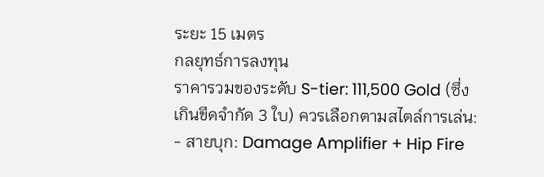ระยะ 15 เมตร
กลยุทธ์การลงทุน
ราคารวมของระดับ S-tier: 111,500 Gold (ซึ่งเกินขีดจำกัด 3 ใบ) ควรเลือกตามสไตล์การเล่น:
- สายบุก: Damage Amplifier + Hip Fire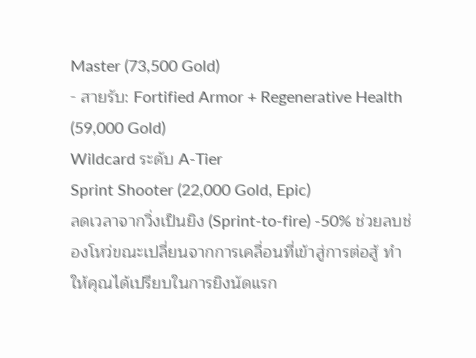Master (73,500 Gold)
- สายรับ: Fortified Armor + Regenerative Health (59,000 Gold)
Wildcard ระดับ A-Tier
Sprint Shooter (22,000 Gold, Epic)
ลดเวลาจากวิ่งเป็นยิง (Sprint-to-fire) -50% ช่วยลบช่องโหว่ขณะเปลี่ยนจากการเคลื่อนที่เข้าสู่การต่อสู้ ทำให้คุณได้เปรียบในการยิงนัดแรก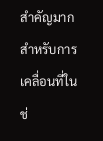สำคัญมากสำหรับการเคลื่อนที่ในช่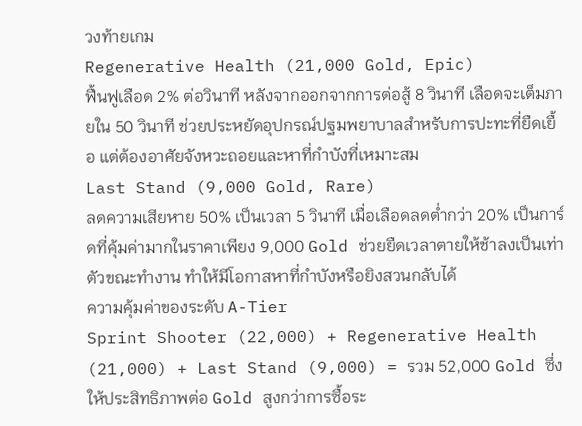วงท้ายเกม
Regenerative Health (21,000 Gold, Epic)
ฟื้นฟูเลือด 2% ต่อวินาที หลังจากออกจากการต่อสู้ 8 วินาที เลือดจะเต็มภายใน 50 วินาที ช่วยประหยัดอุปกรณ์ปฐมพยาบาลสำหรับการปะทะที่ยืดเยื้อ แต่ต้องอาศัยจังหวะถอยและหาที่กำบังที่เหมาะสม
Last Stand (9,000 Gold, Rare)
ลดความเสียหาย 50% เป็นเวลา 5 วินาที เมื่อเลือดลดต่ำกว่า 20% เป็นการ์ดที่คุ้มค่ามากในราคาเพียง 9,000 Gold ช่วยยืดเวลาตายให้ช้าลงเป็นเท่าตัวขณะทำงาน ทำให้มีโอกาสหาที่กำบังหรือยิงสวนกลับได้
ความคุ้มค่าของระดับ A-Tier
Sprint Shooter (22,000) + Regenerative Health (21,000) + Last Stand (9,000) = รวม 52,000 Gold ซึ่งให้ประสิทธิภาพต่อ Gold สูงกว่าการซื้อระ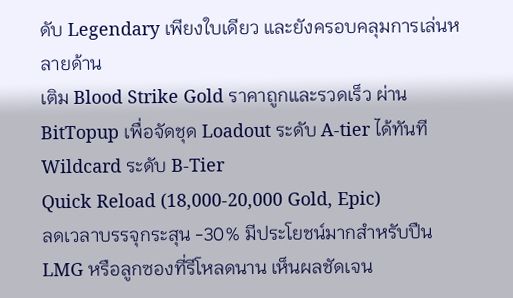ดับ Legendary เพียงใบเดียว และยังครอบคลุมการเล่นหลายด้าน
เติม Blood Strike Gold ราคาถูกและรวดเร็ว ผ่าน BitTopup เพื่อจัดชุด Loadout ระดับ A-tier ได้ทันที
Wildcard ระดับ B-Tier
Quick Reload (18,000-20,000 Gold, Epic)
ลดเวลาบรรจุกระสุน -30% มีประโยชน์มากสำหรับปืน LMG หรือลูกซองที่รีโหลดนาน เห็นผลชัดเจน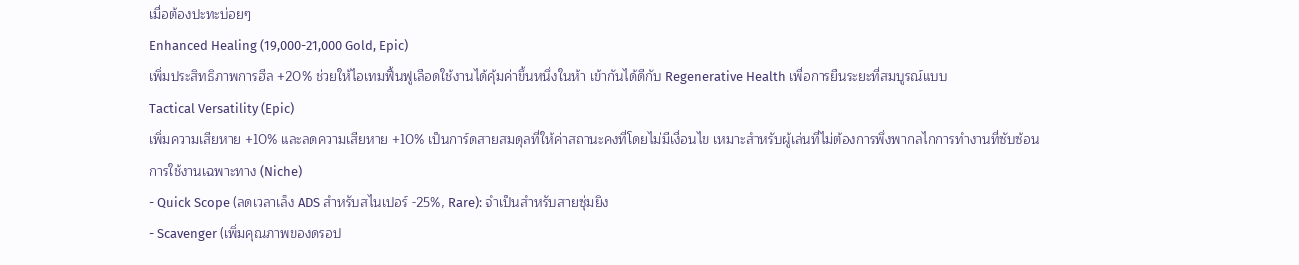เมื่อต้องปะทะบ่อยๆ
Enhanced Healing (19,000-21,000 Gold, Epic)
เพิ่มประสิทธิภาพการฮีล +20% ช่วยให้ไอเทมฟื้นฟูเลือดใช้งานได้คุ้มค่าขึ้นหนึ่งในห้า เข้ากันได้ดีกับ Regenerative Health เพื่อการยืนระยะที่สมบูรณ์แบบ
Tactical Versatility (Epic)
เพิ่มความเสียหาย +10% และลดความเสียหาย +10% เป็นการ์ดสายสมดุลที่ให้ค่าสถานะคงที่โดยไม่มีเงื่อนไข เหมาะสำหรับผู้เล่นที่ไม่ต้องการพึ่งพากลไกการทำงานที่ซับซ้อน
การใช้งานเฉพาะทาง (Niche)
- Quick Scope (ลดเวลาเล็ง ADS สำหรับสไนเปอร์ -25%, Rare): จำเป็นสำหรับสายซุ่มยิง
- Scavenger (เพิ่มคุณภาพของดรอป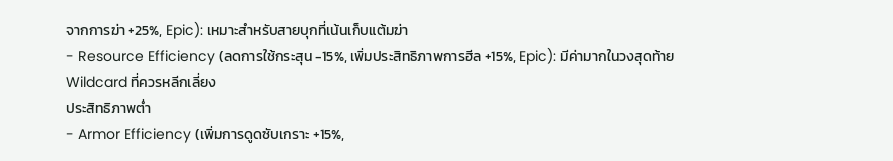จากการฆ่า +25%, Epic): เหมาะสำหรับสายบุกที่เน้นเก็บแต้มฆ่า
- Resource Efficiency (ลดการใช้กระสุน -15%, เพิ่มประสิทธิภาพการฮีล +15%, Epic): มีค่ามากในวงสุดท้าย
Wildcard ที่ควรหลีกเลี่ยง
ประสิทธิภาพต่ำ
- Armor Efficiency (เพิ่มการดูดซับเกราะ +15%,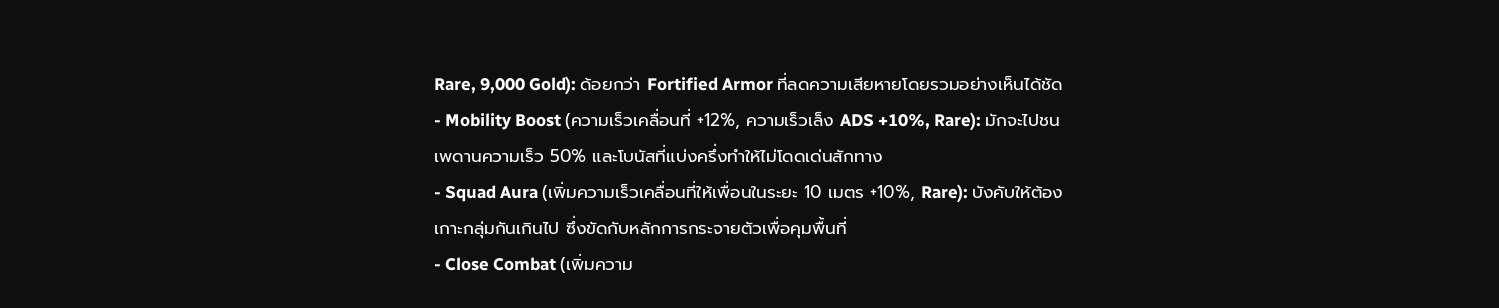Rare, 9,000 Gold): ด้อยกว่า Fortified Armor ที่ลดความเสียหายโดยรวมอย่างเห็นได้ชัด
- Mobility Boost (ความเร็วเคลื่อนที่ +12%, ความเร็วเล็ง ADS +10%, Rare): มักจะไปชนเพดานความเร็ว 50% และโบนัสที่แบ่งครึ่งทำให้ไม่โดดเด่นสักทาง
- Squad Aura (เพิ่มความเร็วเคลื่อนที่ให้เพื่อนในระยะ 10 เมตร +10%, Rare): บังคับให้ต้องเกาะกลุ่มกันเกินไป ซึ่งขัดกับหลักการกระจายตัวเพื่อคุมพื้นที่
- Close Combat (เพิ่มความ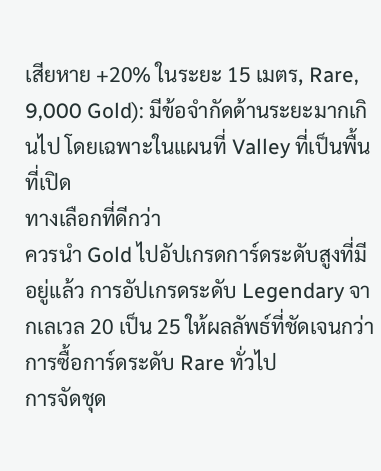เสียหาย +20% ในระยะ 15 เมตร, Rare, 9,000 Gold): มีข้อจำกัดด้านระยะมากเกินไป โดยเฉพาะในแผนที่ Valley ที่เป็นพื้นที่เปิด
ทางเลือกที่ดีกว่า
ควรนำ Gold ไปอัปเกรดการ์ดระดับสูงที่มีอยู่แล้ว การอัปเกรดระดับ Legendary จากเลเวล 20 เป็น 25 ให้ผลลัพธ์ที่ชัดเจนกว่าการซื้อการ์ดระดับ Rare ทั่วไป
การจัดชุด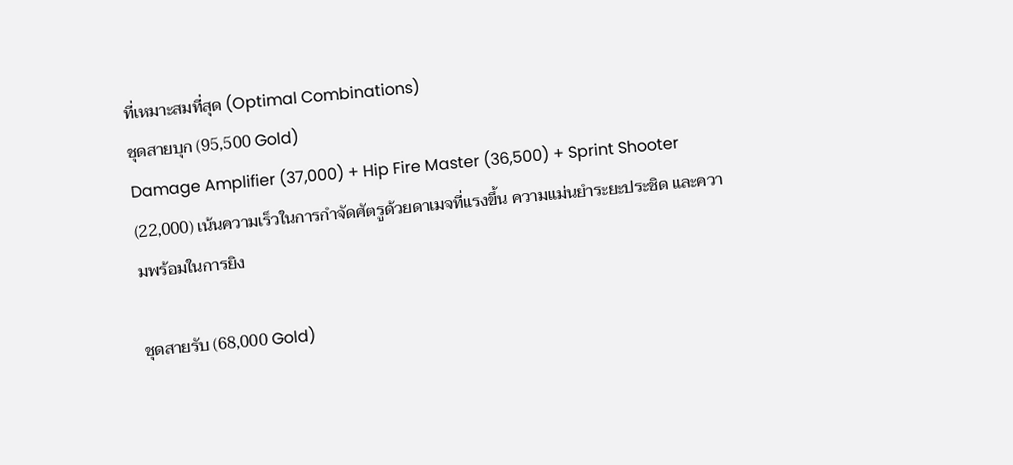ที่เหมาะสมที่สุด (Optimal Combinations)
ชุดสายบุก (95,500 Gold)
Damage Amplifier (37,000) + Hip Fire Master (36,500) + Sprint Shooter (22,000) เน้นความเร็วในการกำจัดศัตรูด้วยดาเมจที่แรงขึ้น ความแม่นยำระยะประชิด และความพร้อมในการยิง

ชุดสายรับ (68,000 Gold)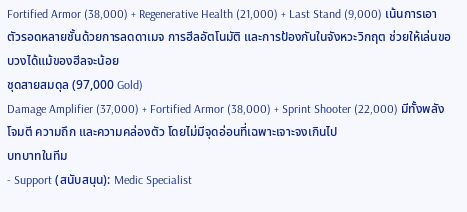Fortified Armor (38,000) + Regenerative Health (21,000) + Last Stand (9,000) เน้นการเอาตัวรอดหลายชั้นด้วยการลดดาเมจ การฮีลอัตโนมัติ และการป้องกันในจังหวะวิกฤต ช่วยให้เล่นขอบวงได้แม้ของฮีลจะน้อย
ชุดสายสมดุล (97,000 Gold)
Damage Amplifier (37,000) + Fortified Armor (38,000) + Sprint Shooter (22,000) มีทั้งพลังโจมตี ความถึก และความคล่องตัว โดยไม่มีจุดอ่อนที่เฉพาะเจาะจงเกินไป
บทบาทในทีม
- Support (สนับสนุน): Medic Specialist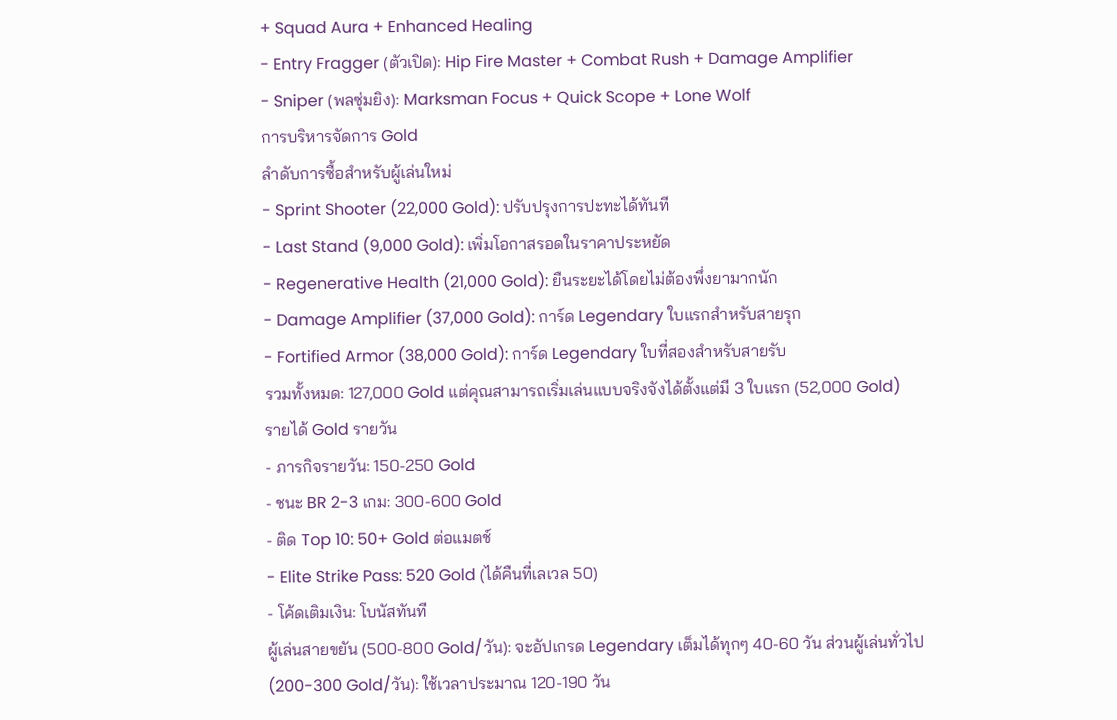+ Squad Aura + Enhanced Healing
- Entry Fragger (ตัวเปิด): Hip Fire Master + Combat Rush + Damage Amplifier
- Sniper (พลซุ่มยิง): Marksman Focus + Quick Scope + Lone Wolf
การบริหารจัดการ Gold
ลำดับการซื้อสำหรับผู้เล่นใหม่
- Sprint Shooter (22,000 Gold): ปรับปรุงการปะทะได้ทันที
- Last Stand (9,000 Gold): เพิ่มโอกาสรอดในราคาประหยัด
- Regenerative Health (21,000 Gold): ยืนระยะได้โดยไม่ต้องพึ่งยามากนัก
- Damage Amplifier (37,000 Gold): การ์ด Legendary ใบแรกสำหรับสายรุก
- Fortified Armor (38,000 Gold): การ์ด Legendary ใบที่สองสำหรับสายรับ
รวมทั้งหมด: 127,000 Gold แต่คุณสามารถเริ่มเล่นแบบจริงจังได้ตั้งแต่มี 3 ใบแรก (52,000 Gold)
รายได้ Gold รายวัน
- ภารกิจรายวัน: 150-250 Gold
- ชนะ BR 2-3 เกม: 300-600 Gold
- ติด Top 10: 50+ Gold ต่อแมตช์
- Elite Strike Pass: 520 Gold (ได้คืนที่เลเวล 50)
- โค้ดเติมเงิน: โบนัสทันที
ผู้เล่นสายขยัน (500-800 Gold/วัน): จะอัปเกรด Legendary เต็มได้ทุกๆ 40-60 วัน ส่วนผู้เล่นทั่วไป (200-300 Gold/วัน): ใช้เวลาประมาณ 120-190 วัน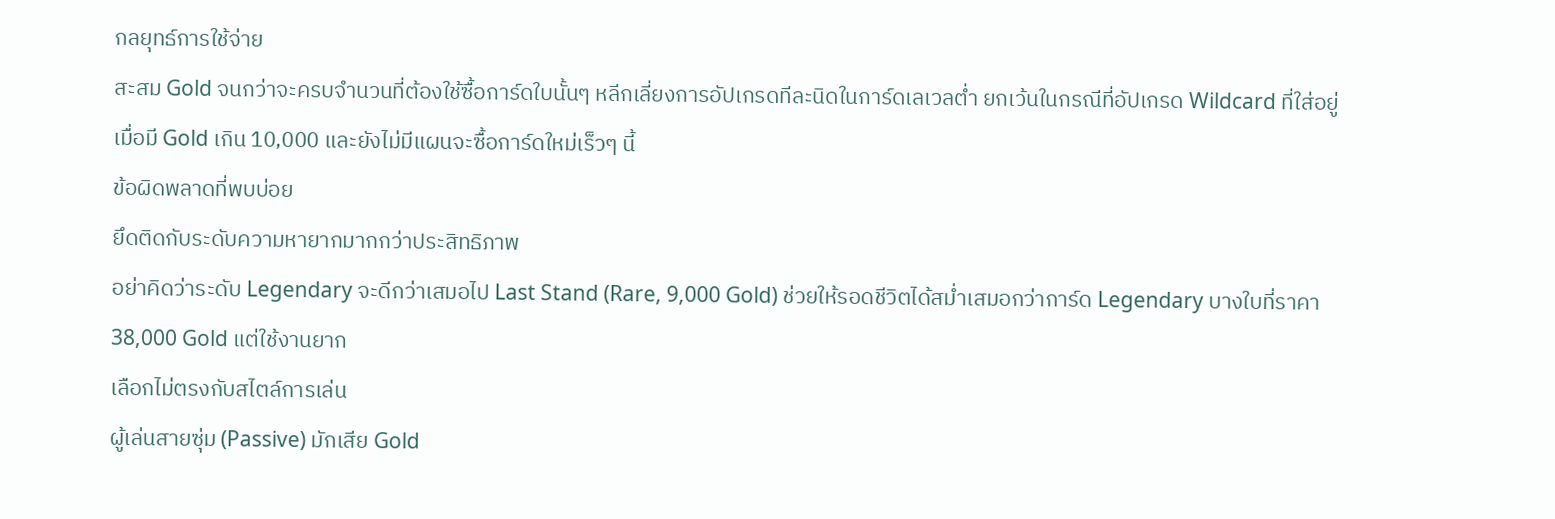กลยุทธ์การใช้จ่าย
สะสม Gold จนกว่าจะครบจำนวนที่ต้องใช้ซื้อการ์ดใบนั้นๆ หลีกเลี่ยงการอัปเกรดทีละนิดในการ์ดเลเวลต่ำ ยกเว้นในกรณีที่อัปเกรด Wildcard ที่ใส่อยู่เมื่อมี Gold เกิน 10,000 และยังไม่มีแผนจะซื้อการ์ดใหม่เร็วๆ นี้
ข้อผิดพลาดที่พบบ่อย
ยึดติดกับระดับความหายากมากกว่าประสิทธิภาพ
อย่าคิดว่าระดับ Legendary จะดีกว่าเสมอไป Last Stand (Rare, 9,000 Gold) ช่วยให้รอดชีวิตได้สม่ำเสมอกว่าการ์ด Legendary บางใบที่ราคา 38,000 Gold แต่ใช้งานยาก
เลือกไม่ตรงกับสไตล์การเล่น
ผู้เล่นสายซุ่ม (Passive) มักเสีย Gold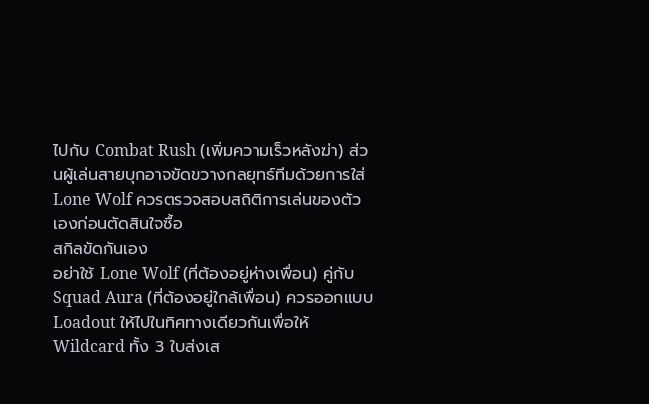ไปกับ Combat Rush (เพิ่มความเร็วหลังฆ่า) ส่วนผู้เล่นสายบุกอาจขัดขวางกลยุทธ์ทีมด้วยการใส่ Lone Wolf ควรตรวจสอบสถิติการเล่นของตัวเองก่อนตัดสินใจซื้อ
สกิลขัดกันเอง
อย่าใช้ Lone Wolf (ที่ต้องอยู่ห่างเพื่อน) คู่กับ Squad Aura (ที่ต้องอยู่ใกล้เพื่อน) ควรออกแบบ Loadout ให้ไปในทิศทางเดียวกันเพื่อให้ Wildcard ทั้ง 3 ใบส่งเส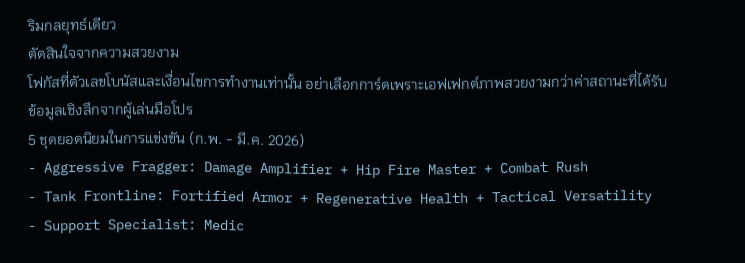ริมกลยุทธ์เดียว
ตัดสินใจจากความสวยงาม
โฟกัสที่ตัวเลขโบนัสและเงื่อนไขการทำงานเท่านั้น อย่าเลือกการ์ดเพราะเอฟเฟกต์ภาพสวยงามกว่าค่าสถานะที่ได้รับ
ข้อมูลเชิงลึกจากผู้เล่นมือโปร
5 ชุดยอดนิยมในการแข่งขัน (ก.พ. - มี.ค. 2026)
- Aggressive Fragger: Damage Amplifier + Hip Fire Master + Combat Rush
- Tank Frontline: Fortified Armor + Regenerative Health + Tactical Versatility
- Support Specialist: Medic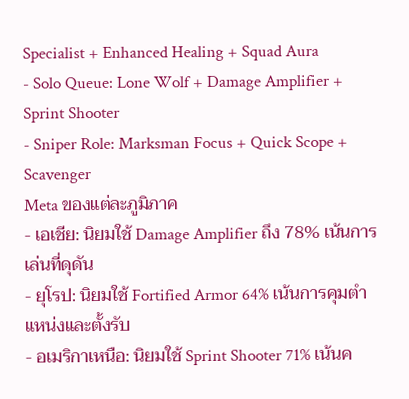Specialist + Enhanced Healing + Squad Aura
- Solo Queue: Lone Wolf + Damage Amplifier + Sprint Shooter
- Sniper Role: Marksman Focus + Quick Scope + Scavenger
Meta ของแต่ละภูมิภาค
- เอเชีย: นิยมใช้ Damage Amplifier ถึง 78% เน้นการเล่นที่ดุดัน
- ยุโรป: นิยมใช้ Fortified Armor 64% เน้นการคุมตำแหน่งและตั้งรับ
- อเมริกาเหนือ: นิยมใช้ Sprint Shooter 71% เน้นค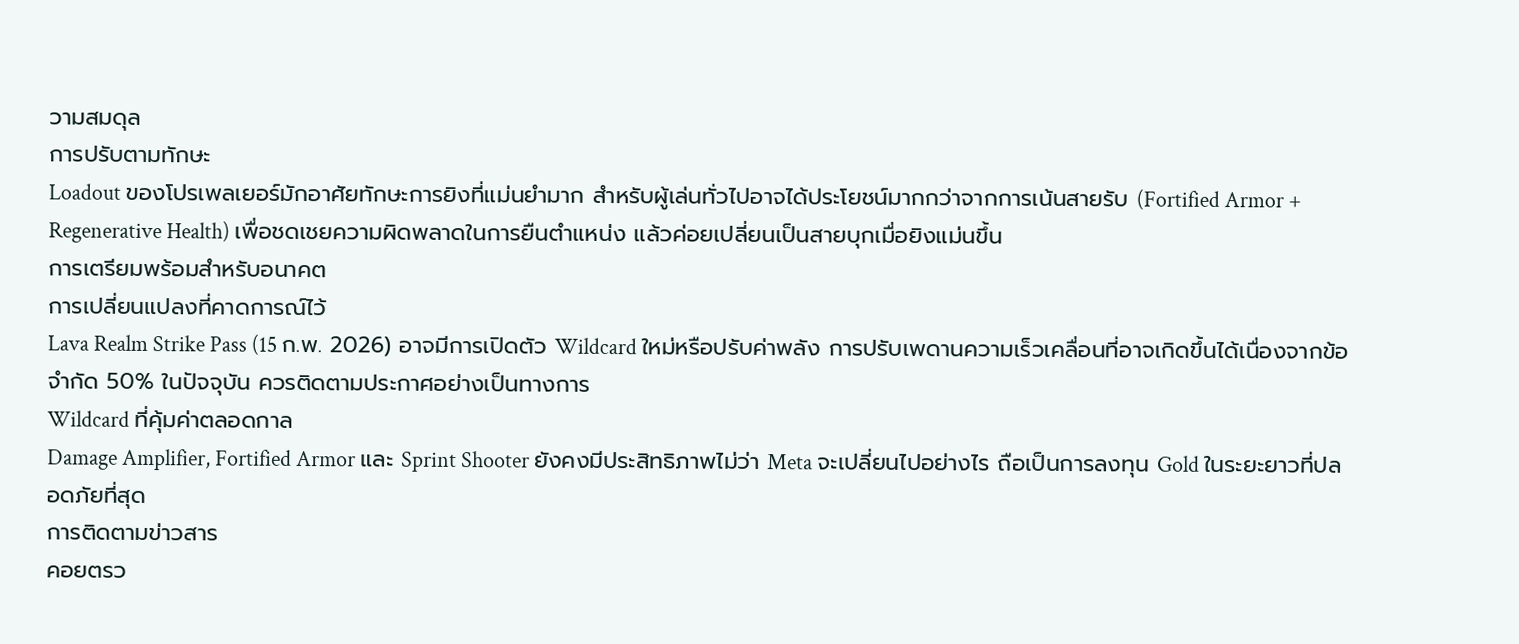วามสมดุล
การปรับตามทักษะ
Loadout ของโปรเพลเยอร์มักอาศัยทักษะการยิงที่แม่นยำมาก สำหรับผู้เล่นทั่วไปอาจได้ประโยชน์มากกว่าจากการเน้นสายรับ (Fortified Armor + Regenerative Health) เพื่อชดเชยความผิดพลาดในการยืนตำแหน่ง แล้วค่อยเปลี่ยนเป็นสายบุกเมื่อยิงแม่นขึ้น
การเตรียมพร้อมสำหรับอนาคต
การเปลี่ยนแปลงที่คาดการณ์ไว้
Lava Realm Strike Pass (15 ก.พ. 2026) อาจมีการเปิดตัว Wildcard ใหม่หรือปรับค่าพลัง การปรับเพดานความเร็วเคลื่อนที่อาจเกิดขึ้นได้เนื่องจากข้อจำกัด 50% ในปัจจุบัน ควรติดตามประกาศอย่างเป็นทางการ
Wildcard ที่คุ้มค่าตลอดกาล
Damage Amplifier, Fortified Armor และ Sprint Shooter ยังคงมีประสิทธิภาพไม่ว่า Meta จะเปลี่ยนไปอย่างไร ถือเป็นการลงทุน Gold ในระยะยาวที่ปลอดภัยที่สุด
การติดตามข่าวสาร
คอยตรว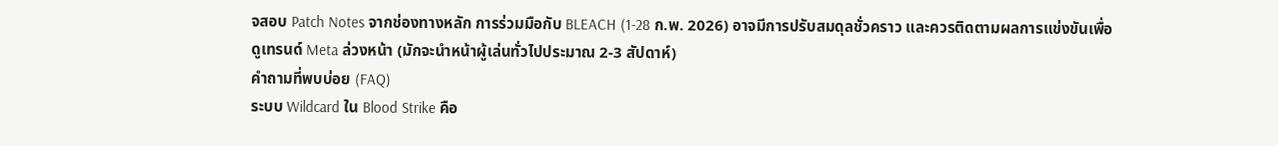จสอบ Patch Notes จากช่องทางหลัก การร่วมมือกับ BLEACH (1-28 ก.พ. 2026) อาจมีการปรับสมดุลชั่วคราว และควรติดตามผลการแข่งขันเพื่อดูเทรนด์ Meta ล่วงหน้า (มักจะนำหน้าผู้เล่นทั่วไปประมาณ 2-3 สัปดาห์)
คำถามที่พบบ่อย (FAQ)
ระบบ Wildcard ใน Blood Strike คือ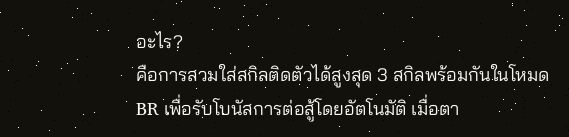อะไร?
คือการสวมใส่สกิลติดตัวได้สูงสุด 3 สกิลพร้อมกันในโหมด BR เพื่อรับโบนัสการต่อสู้โดยอัตโนมัติ เมื่อตา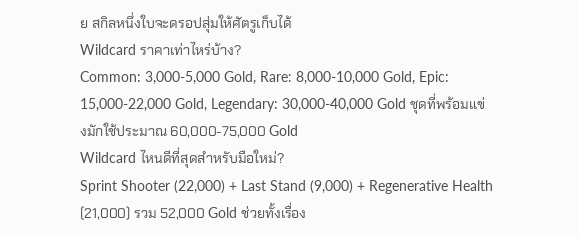ย สกิลหนึ่งใบจะดรอปสุ่มให้ศัตรูเก็บได้
Wildcard ราคาเท่าไหร่บ้าง?
Common: 3,000-5,000 Gold, Rare: 8,000-10,000 Gold, Epic: 15,000-22,000 Gold, Legendary: 30,000-40,000 Gold ชุดที่พร้อมแข่งมักใช้ประมาณ 60,000-75,000 Gold
Wildcard ไหนดีที่สุดสำหรับมือใหม่?
Sprint Shooter (22,000) + Last Stand (9,000) + Regenerative Health (21,000) รวม 52,000 Gold ช่วยทั้งเรื่อง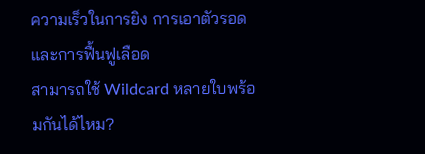ความเร็วในการยิง การเอาตัวรอด และการฟื้นฟูเลือด
สามารถใช้ Wildcard หลายใบพร้อมกันได้ไหม?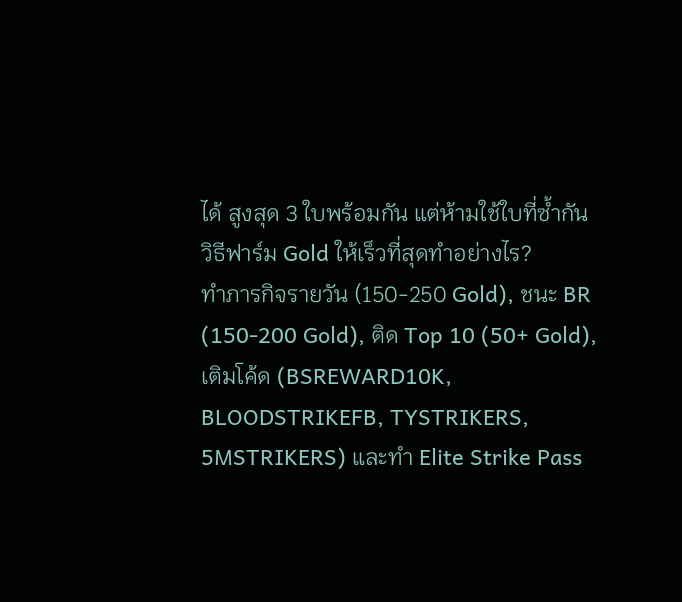ได้ สูงสุด 3 ใบพร้อมกัน แต่ห้ามใช้ใบที่ซ้ำกัน
วิธีฟาร์ม Gold ให้เร็วที่สุดทำอย่างไร?
ทำภารกิจรายวัน (150-250 Gold), ชนะ BR (150-200 Gold), ติด Top 10 (50+ Gold), เติมโค้ด (BSREWARD10K, BLOODSTRIKEFB, TYSTRIKERS, 5MSTRIKERS) และทำ Elite Strike Pass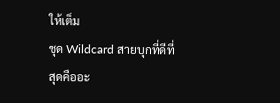ให้เต็ม
ชุด Wildcard สายบุกที่ดีที่สุดคืออะ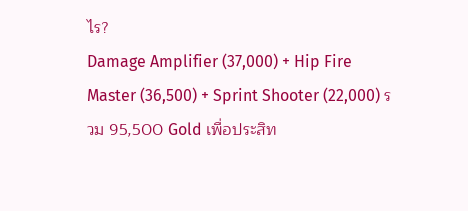ไร?
Damage Amplifier (37,000) + Hip Fire Master (36,500) + Sprint Shooter (22,000) รวม 95,500 Gold เพื่อประสิท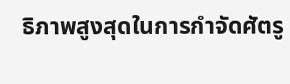ธิภาพสูงสุดในการกำจัดศัตรู